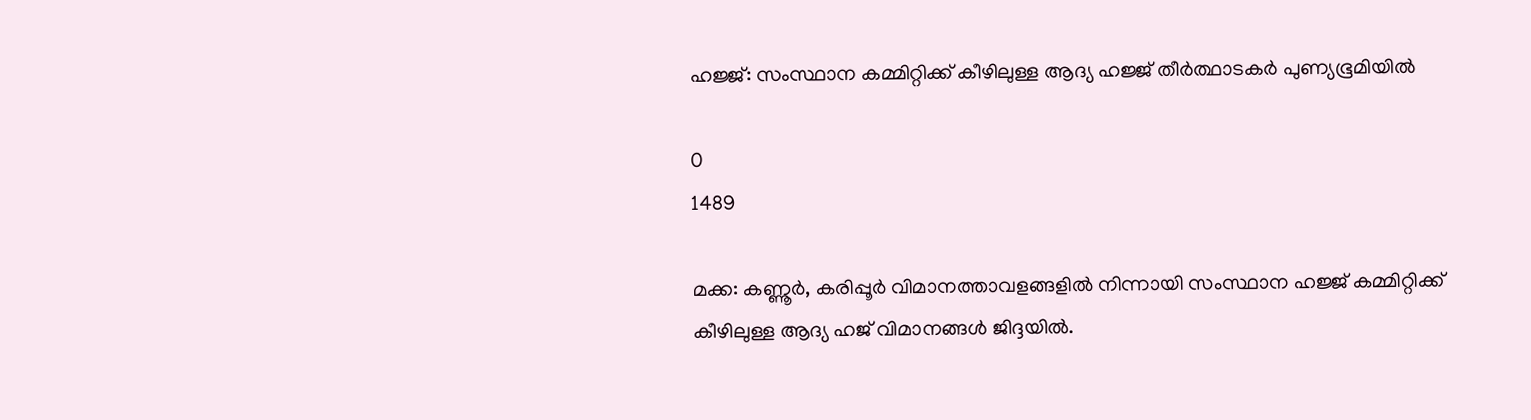ഹജ്ജ്: സംസ്ഥാന കമ്മിറ്റിക്ക് കീഴിലുള്ള ആദ്യ ഹജ്ജ് തീർത്ഥാടകർ പുണ്യഭൂമിയിൽ

0
1489

മക്ക: കണ്ണൂര്‍, കരിപ്പൂര്‍ വിമാനത്താവളങ്ങളില്‍ നിന്നായി സംസ്ഥാന ഹജ്ജ് കമ്മിറ്റിക്ക് കീഴിലുള്ള ആദ്യ ഹജ് വിമാനങ്ങള്‍ ജിദ്ദയിൽ.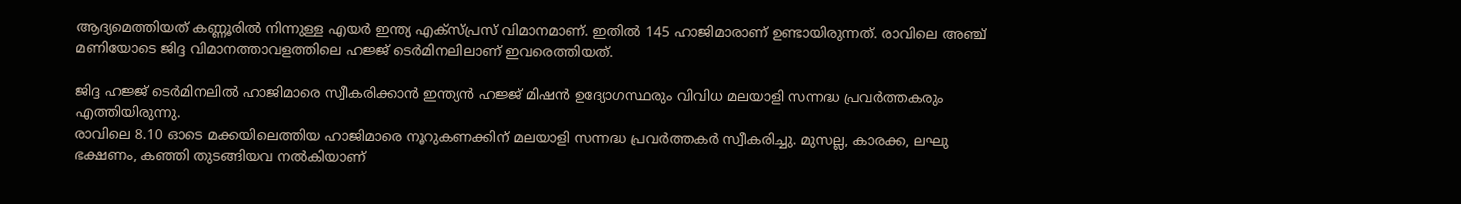ആദ്യമെത്തിയത് കണ്ണൂരിൽ നിന്നുള്ള എയർ ഇന്ത്യ എക്സ്പ്രസ് വിമാനമാണ്. ഇതിൽ 145 ഹാജിമാരാണ് ഉണ്ടായിരുന്നത്. രാവിലെ അഞ്ച് മണിയോടെ ജിദ്ദ വിമാനത്താവളത്തിലെ ഹജ്ജ് ടെർമിനലിലാണ് ഇവരെത്തിയത്.

ജിദ്ദ ഹജ്ജ് ടെർമിനലിൽ ഹാജിമാരെ സ്വീകരിക്കാൻ ഇന്ത്യൻ ഹജ്ജ് മിഷൻ ഉദ്യോഗസ്ഥരും വിവിധ മലയാളി സന്നദ്ധ പ്രവർത്തകരും എത്തിയിരുന്നു.
രാവിലെ 8.10 ഓടെ മക്കയിലെത്തിയ ഹാജിമാരെ നൂറുകണക്കിന് മലയാളി സന്നദ്ധ പ്രവർത്തകർ സ്വീകരിച്ചു. മുസല്ല, കാരക്ക, ലഘു ഭക്ഷണം, കഞ്ഞി തുടങ്ങിയവ നൽകിയാണ്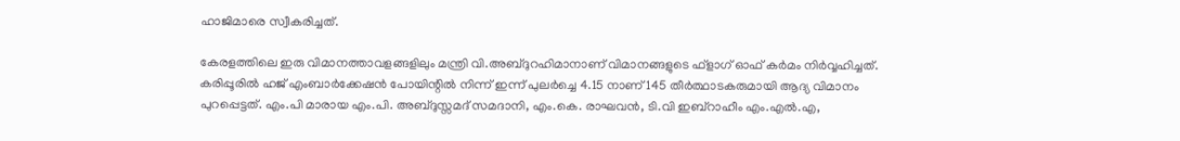ഹാജിമാരെ സ്വീകരിച്ചത്.

കേരളത്തിലെ ഇരു വിമാനത്താവളങ്ങളിലും മന്ത്രി വി.അബ്ദുറഹിമാനാണ് വിമാനങ്ങളുടെ ഫ്‌ളാഗ് ഓഫ് കർമം നിര്‍വ്വഹിച്ചത്. കരിപ്പൂരില്‍ ഹജ് എംബാര്‍ക്കേഷന്‍ പോയിന്റില്‍ നിന്ന് ഇന്ന് പുലര്‍ച്ചെ 4.15 നാണ് 145 തീര്‍ത്ഥാടകരുമായി ആദ്യ വിമാനം പുറപ്പെട്ടത്. എം.പി മാരായ എം.പി. അബ്ദുസ്സമദ് സമദാനി, എം.കെ. രാഘവന്‍, ടി.വി ഇബ്‌റാഹീം എം.എല്‍.എ,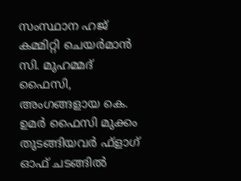സംസ്ഥാന ഹജ് കമ്മിറ്റി ചെയര്‍മാന്‍ സി. മുഹമ്മദ് ഫൈസി, അംഗങ്ങളായ കെ. ഉമര്‍ ഫൈസി മുക്കം തുടങ്ങിയവര്‍ ഫ്‌ളാഗ് ഓഫ് ചടങ്ങില്‍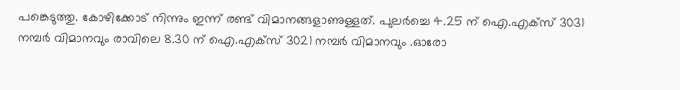പങ്കെടുത്തു. കോഴിക്കോട് നിന്നും ഇന്ന് രണ്ട് വിമാനങ്ങളാണുള്ളത്. പുലര്‍ച്ചെ 4.25 ന് ഐ.എക്‌സ് 3031 നമ്പര്‍ വിമാനവും രാവിലെ 8.30 ന് ഐ.എക്‌സ് 3021 നമ്പര്‍ വിമാനവും .ഓരോ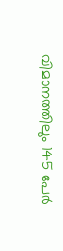വിമാനത്തിലും 145 പേര്‍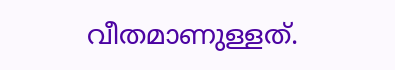വീതമാണുള്ളത്.